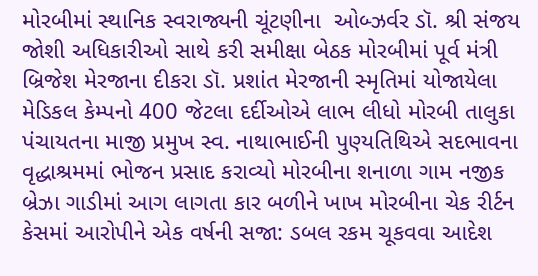મોરબીમાં સ્થાનિક સ્વરાજ્યની ચૂંટણીના  ઓબ્ઝર્વર ડૉ. શ્રી સંજય જોશી અધિકારીઓ સાથે કરી સમીક્ષા બેઠક મોરબીમાં પૂર્વ મંત્રી બ્રિજેશ મેરજાના દીકરા ડૉ. પ્રશાંત મેરજાની સ્મૃતિમાં યોજાયેલા મેડિકલ કેમ્પનો 400 જેટલા દર્દીઓએ લાભ લીધો મોરબી તાલુકા પંચાયતના માજી પ્રમુખ સ્વ. નાથાભાઈની પુણ્યતિથિએ સદભાવના વૃદ્ધાશ્રમમાં ભોજન પ્રસાદ કરાવ્યો મોરબીના શનાળા ગામ નજીક બ્રેઝા ગાડીમાં આગ લાગતા કાર બળીને ખાખ મોરબીના ચેક રીર્ટન કેસમાં આરોપીને એક વર્ષની સજા: ડબલ રકમ ચૂકવવા આદેશ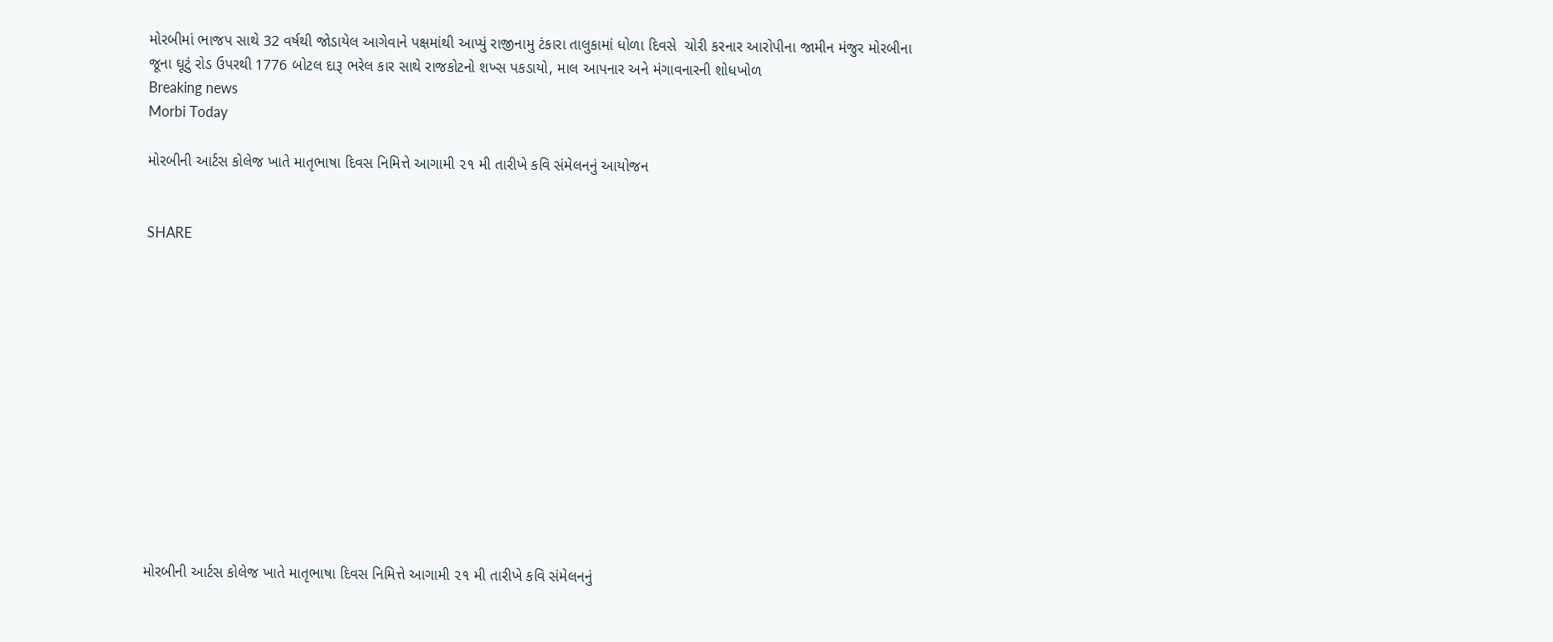મોરબીમાં ભાજપ સાથે 32 વર્ષથી જોડાયેલ આગેવાને પક્ષમાંથી આપ્યું રાજીનામુ ટંકારા તાલુકામાં ધોળા દિવસે  ચોરી કરનાર આરોપીના જામીન મંજુર મોરબીના જૂના ઘૂટું રોડ ઉપરથી 1776 બોટલ દારૂ ભરેલ કાર સાથે રાજકોટનો શખ્સ પકડાયો, માલ આપનાર અને મંગાવનારની શોધખોળ
Breaking news
Morbi Today

મોરબીની આર્ટસ કોલેજ ખાતે માતૃભાષા દિવસ નિમિત્તે આગામી ૨૧ મી તારીખે કવિ સંમેલનનું આયોજન


SHARE













મોરબીની આર્ટસ કોલેજ ખાતે માતૃભાષા દિવસ નિમિત્તે આગામી ૨૧ મી તારીખે કવિ સંમેલનનું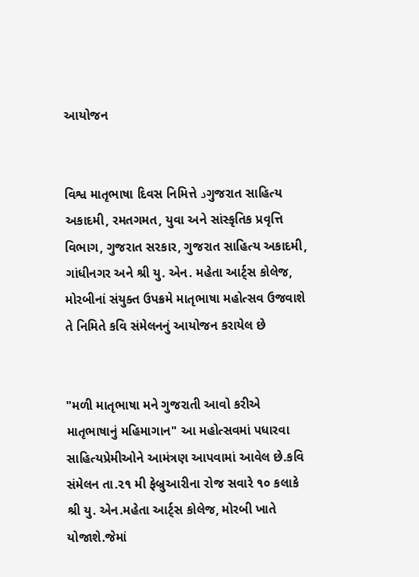આયોજન


વિશ્વ માતૃભાષા દિવસ નિમિત્તે دગુજરાત સાહિત્ય અકાદમી, રમતગમત, યુવા અને સાંસ્કૃતિક પ્રવૃત્તિ વિભાગ, ગુજરાત સરકાર, ગુજરાત સાહિત્ય અકાદમી, ગાંધીનગર અને શ્રી યુ. એન. મહેતા આર્ટ્સ કોલેજ, મોરબીનાં સંયુક્ત ઉપક્રમે માતૃભાષા મહોત્સવ ઉજવાશે તે નિમિતે કવિ સંમેલનનું આયોજન કરાયેલ છે


"મળી માતૃભાષા મને ગુજરાતી આવો કરીએ માતૃભાષાનું મહિમાગાન" આ મહોત્સવમાં પધારવા સાહિત્યપ્રેમીઓને આમંત્રણ આપવામાં આવેલ છે.કવિ સંમેલન તા.૨૧ મી ફેબ્રુઆરીના રોજ સવારે ૧૦ કલાકે શ્રી યુ. એન.મહેતા આર્ટ્સ કોલેજ, મોરબી ખાતે યોજાશે.જેમાં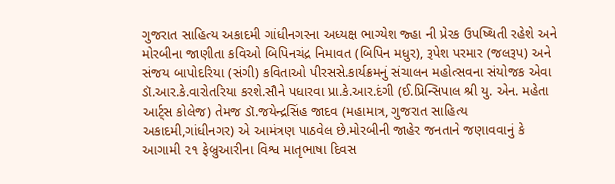ગુજરાત સાહિત્ય અકાદમી ગાંધીનગરના અધ્યક્ષ ભાગ્યેશ જ્હા ની પ્રેરક ઉપષ્થિતી રહેશે અને મોરબીના જાણીતા કવિઓ બિપિનચંદ્ર નિમાવત (બિપિન મધુર), રૂપેશ પરમાર (જલરૂપ) અને સંજય બાપોદરિયા (સંગી) કવિતાઓ પીરસસે.કાર્યક્રમનું સંચાલન મહોત્સવના સંયોજક એવા ડૉ.આર.કે.વારોતરિયા કરશે.સૌને પધારવા પ્રા.કે.આર.દંગી (ઈ.પ્રિન્સિપાલ શ્રી યુ. એન. મહેતા આર્ટ્સ કોલેજ) તેમજ ડૉ.જયેન્દ્રસિંહ જાદવ (મહામાત્ર, ગુજરાત સાહિત્ય અકાદમી,ગાંધીનગર) એ આમંત્રણ પાઠવેલ છે.મોરબીની જાહેર જનતાને જણાવવાનું કે આગામી ૨૧ ફેબ્રુઆરીના વિશ્વ માતૃભાષા દિવસ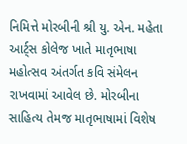નિમિત્તે મોરબીની શ્રી યુ. એન. મહેતા આર્ટ્સ કોલેજ ખાતે માતૃભાષા મહોત્સવ અંતર્ગત કવિ સંમેલન રાખવામાં આવેલ છે. મોરબીના સાહિત્ય તેમજ માતૃભાષામાં વિશેષ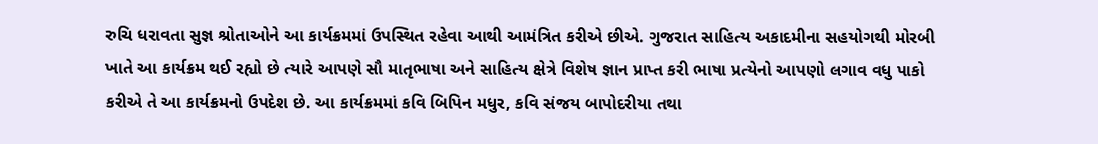રુચિ ધરાવતા સુજ્ઞ શ્રોતાઓને આ કાર્યક્રમમાં ઉપસ્થિત રહેવા આથી આમંત્રિત કરીએ છીએ. ગુજરાત સાહિત્ય અકાદમીના સહયોગથી મોરબી ખાતે આ કાર્યક્રમ થઈ રહ્યો છે ત્યારે આપણે સૌ માતૃભાષા અને સાહિત્ય ક્ષેત્રે વિશેષ જ્ઞાન પ્રાપ્ત કરી ભાષા પ્રત્યેનો આપણો લગાવ વધુ પાકો કરીએ તે આ કાર્યક્રમનો ઉપદેશ છે. આ કાર્યક્રમમાં કવિ બિપિન મધુર, કવિ સંજય બાપોદરીયા તથા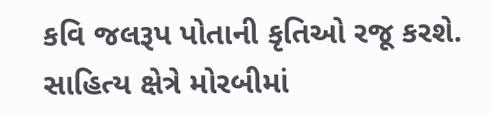કવિ જલરૂપ પોતાની કૃતિઓ રજૂ કરશે. સાહિત્ય ક્ષેત્રે મોરબીમાં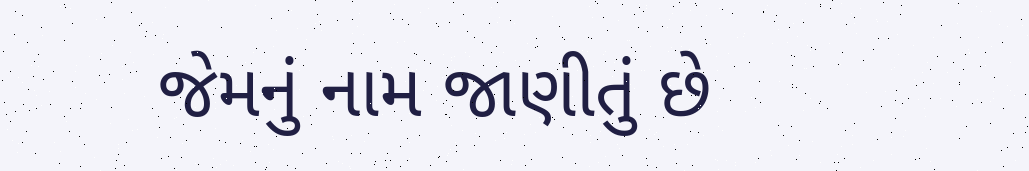જેમનું નામ જાણીતું છે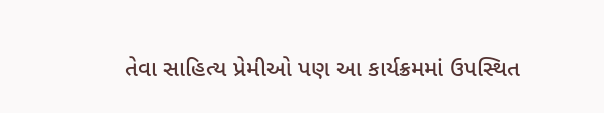તેવા સાહિત્ય પ્રેમીઓ પણ આ કાર્યક્રમમાં ઉપસ્થિત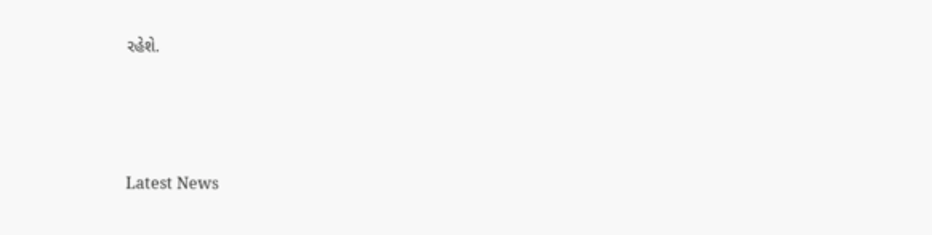રહેશે.






Latest News